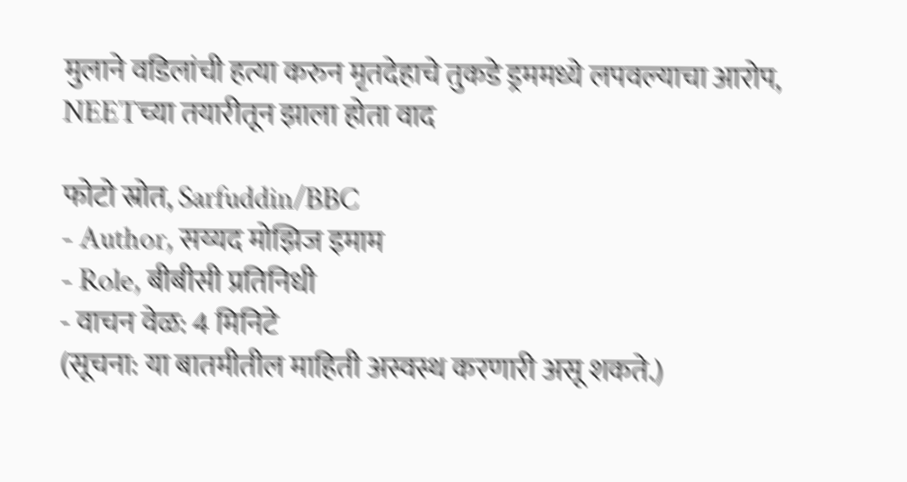मुलाने वडिलांची हत्या करुन मृतदेहाचे तुकडे ड्रममध्ये लपवल्याचा आरोप, NEETच्या तयारीतून झाला होता वाद

फोटो स्रोत, Sarfuddin/BBC
- Author, सय्यद मोझिज इमाम
- Role, बीबीसी प्रतिनिधी
- वाचन वेळ: 4 मिनिटे
(सूचना: या बातमीतील माहिती अस्वस्थ करणारी असू शकते.)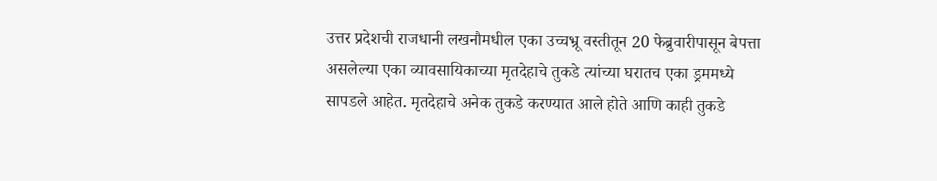उत्तर प्रदेशची राजधानी लखनौमधील एका उच्चभ्रू वस्तीतून 20 फेब्रुवारीपासून बेपत्ता असलेल्या एका व्यावसायिकाच्या मृतदेहाचे तुकडे त्यांच्या घरातच एका ड्रममध्ये सापडले आहेत. मृतदेहाचे अनेक तुकडे करण्यात आले होते आणि काही तुकडे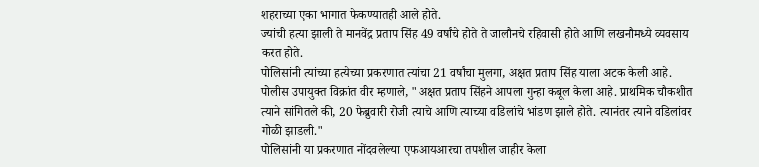शहराच्या एका भागात फेकण्यातही आले होते.
ज्यांची हत्या झाली ते मानवेंद्र प्रताप सिंह 49 वर्षांचे होते ते जालौनचे रहिवासी होते आणि लखनौमध्ये व्यवसाय करत होते.
पोलिसांनी त्यांच्या हत्येच्या प्रकरणात त्यांचा 21 वर्षांचा मुलगा, अक्षत प्रताप सिंह याला अटक केली आहे.
पोलीस उपायुक्त विक्रांत वीर म्हणाले, "अक्षत प्रताप सिंहने आपला गुन्हा कबूल केला आहे. प्राथमिक चौकशीत त्याने सांगितले की, 20 फेब्रुवारी रोजी त्याचे आणि त्याच्या वडिलांचे भांडण झाले होते. त्यानंतर त्याने वडिलांवर गोळी झाडली."
पोलिसांनी या प्रकरणात नोंदवलेल्या एफआयआरचा तपशील जाहीर केला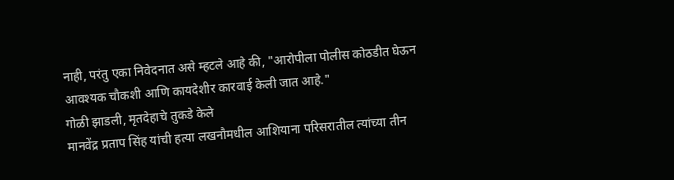नाही, परंतु एका निवेदनात असे म्हटले आहे की, "आरोपीला पोलीस कोठडीत घेऊन आवश्यक चौकशी आणि कायदेशीर कारवाई केली जात आहे."
गोळी झाडली, मृतदेहाचे तुकडे केले
मानवेंद्र प्रताप सिंह यांची हत्या लखनौमधील आशियाना परिसरातील त्यांच्या तीन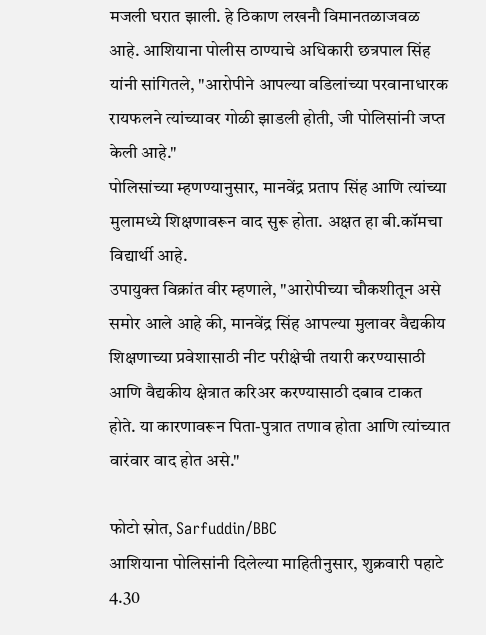मजली घरात झाली. हे ठिकाण लखनौ विमानतळाजवळ आहे. आशियाना पोलीस ठाण्याचे अधिकारी छत्रपाल सिंह यांनी सांगितले, "आरोपीने आपल्या वडिलांच्या परवानाधारक रायफलने त्यांच्यावर गोळी झाडली होती, जी पोलिसांनी जप्त केली आहे."
पोलिसांच्या म्हणण्यानुसार, मानवेंद्र प्रताप सिंह आणि त्यांच्या मुलामध्ये शिक्षणावरून वाद सुरू होता. अक्षत हा बी.कॉमचा विद्यार्थी आहे.
उपायुक्त विक्रांत वीर म्हणाले, "आरोपीच्या चौकशीतून असे समोर आले आहे की, मानवेंद्र सिंह आपल्या मुलावर वैद्यकीय शिक्षणाच्या प्रवेशासाठी नीट परीक्षेची तयारी करण्यासाठी आणि वैद्यकीय क्षेत्रात करिअर करण्यासाठी दबाव टाकत होते. या कारणावरून पिता-पुत्रात तणाव होता आणि त्यांच्यात वारंवार वाद होत असे."

फोटो स्रोत, Sarfuddin/BBC
आशियाना पोलिसांनी दिलेल्या माहितीनुसार, शुक्रवारी पहाटे 4.30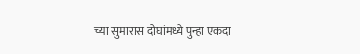च्या सुमारास दोघांमध्ये पुन्हा एकदा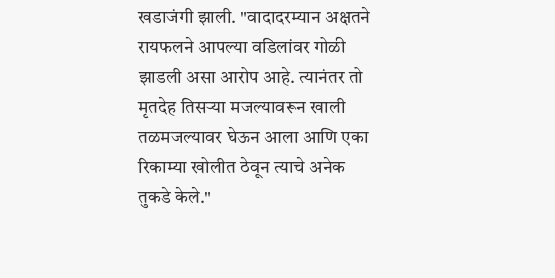खडाजंगी झाली. "वादादरम्यान अक्षतने रायफलने आपल्या वडिलांवर गोळी झाडली असा आरोप आहे. त्यानंतर तो मृतदेह तिसऱ्या मजल्यावरून खाली तळमजल्यावर घेऊन आला आणि एका रिकाम्या खोलीत ठेवून त्याचे अनेक तुकडे केले."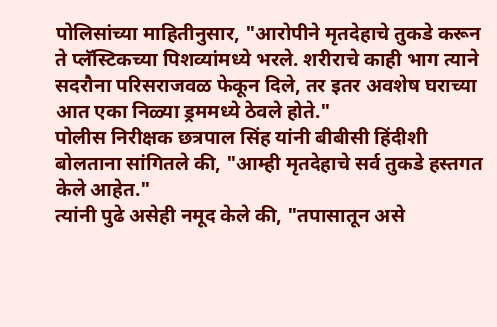पोलिसांच्या माहितीनुसार, "आरोपीने मृतदेहाचे तुकडे करून ते प्लॅस्टिकच्या पिशव्यांमध्ये भरले. शरीराचे काही भाग त्याने सदरौना परिसराजवळ फेकून दिले, तर इतर अवशेष घराच्या आत एका निळ्या ड्रममध्ये ठेवले होते."
पोलीस निरीक्षक छत्रपाल सिंह यांनी बीबीसी हिंदीशी बोलताना सांगितले की, "आम्ही मृतदेहाचे सर्व तुकडे हस्तगत केले आहेत."
त्यांनी पुढे असेही नमूद केले की, "तपासातून असे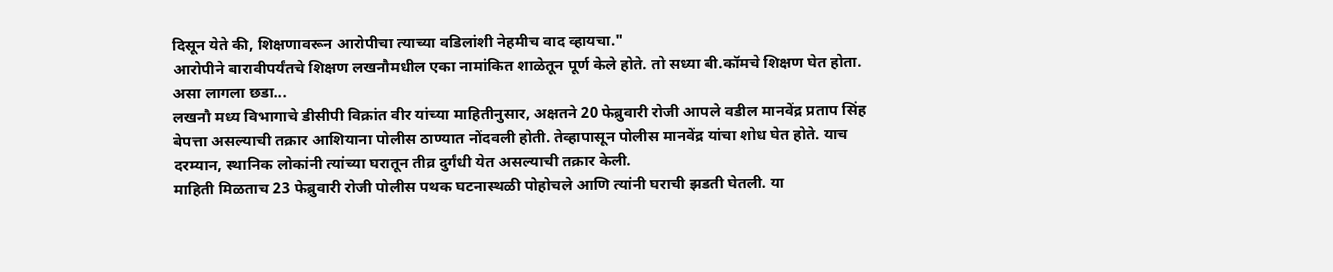दिसून येते की, शिक्षणावरून आरोपीचा त्याच्या वडिलांशी नेहमीच वाद व्हायचा."
आरोपीने बारावीपर्यंतचे शिक्षण लखनौमधील एका नामांकित शाळेतून पूर्ण केले होते. तो सध्या बी.कॉमचे शिक्षण घेत होता.
असा लागला छडा...
लखनौ मध्य विभागाचे डीसीपी विक्रांत वीर यांच्या माहितीनुसार, अक्षतने 20 फेब्रुवारी रोजी आपले वडील मानवेंद्र प्रताप सिंह बेपत्ता असल्याची तक्रार आशियाना पोलीस ठाण्यात नोंदवली होती. तेव्हापासून पोलीस मानवेंद्र यांचा शोध घेत होते. याच दरम्यान, स्थानिक लोकांनी त्यांच्या घरातून तीव्र दुर्गंधी येत असल्याची तक्रार केली.
माहिती मिळताच 23 फेब्रुवारी रोजी पोलीस पथक घटनास्थळी पोहोचले आणि त्यांनी घराची झडती घेतली. या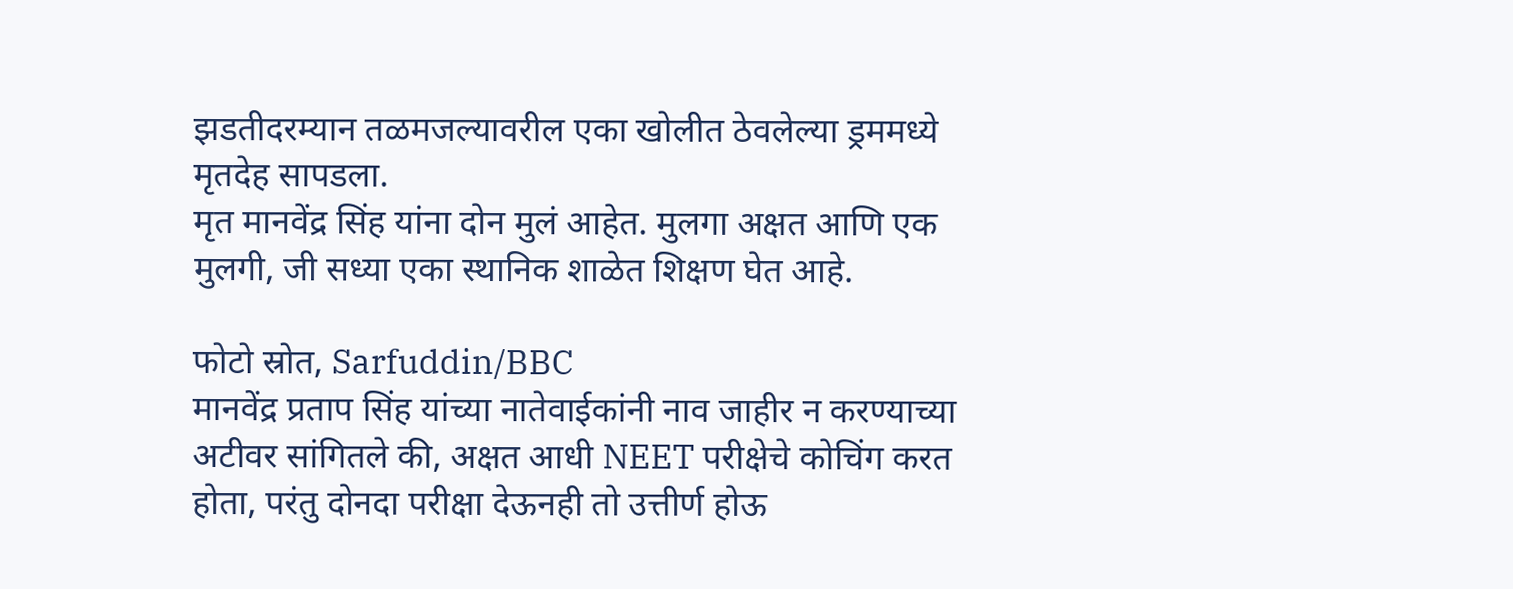झडतीदरम्यान तळमजल्यावरील एका खोलीत ठेवलेल्या ड्रममध्ये मृतदेह सापडला.
मृत मानवेंद्र सिंह यांना दोन मुलं आहेत. मुलगा अक्षत आणि एक मुलगी, जी सध्या एका स्थानिक शाळेत शिक्षण घेत आहे.

फोटो स्रोत, Sarfuddin/BBC
मानवेंद्र प्रताप सिंह यांच्या नातेवाईकांनी नाव जाहीर न करण्याच्या अटीवर सांगितले की, अक्षत आधी NEET परीक्षेचे कोचिंग करत होता, परंतु दोनदा परीक्षा देऊनही तो उत्तीर्ण होऊ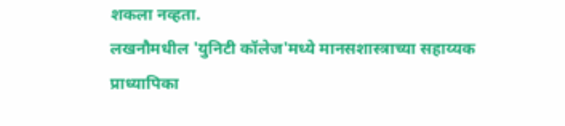शकला नव्हता.
लखनौमधील 'युनिटी कॉलेज'मध्ये मानसशास्त्राच्या सहाय्यक प्राध्यापिका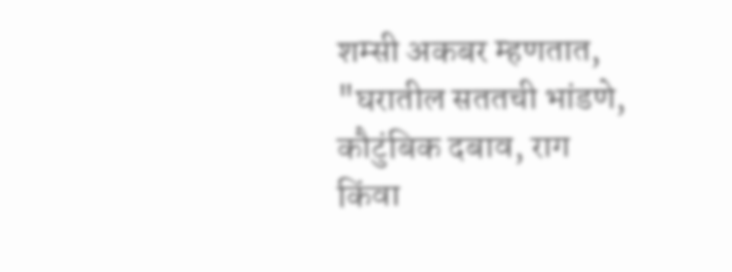शम्सी अकबर म्हणतात, "घरातील सततची भांडणे, कौटुंबिक दबाव, राग किंवा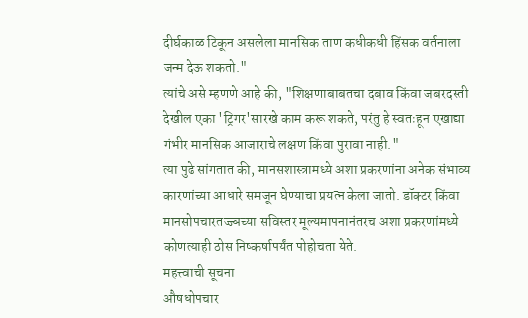दीर्घकाळ टिकून असलेला मानसिक ताण कधीकधी हिंसक वर्तनाला जन्म देऊ शकतो."
त्यांचे असे म्हणणे आहे की, "शिक्षणाबाबतचा दबाव किंवा जबरदस्ती देखील एका 'ट्रिगर'सारखे काम करू शकते, परंतु हे स्वतःहून एखाद्या गंभीर मानसिक आजाराचे लक्षण किंवा पुरावा नाही."
त्या पुढे सांगतात की, मानसशास्त्रामध्ये अशा प्रकरणांना अनेक संभाव्य कारणांच्या आधारे समजून घेण्याचा प्रयत्न केला जातो. डॉक्टर किंवा मानसोपचारतज्ज्ञच्या सविस्तर मूल्यमापनानंतरच अशा प्रकरणांमध्ये कोणत्याही ठोस निष्कर्षापर्यंत पोहोचता येते.
महत्त्वाची सूचना
औषधोपचार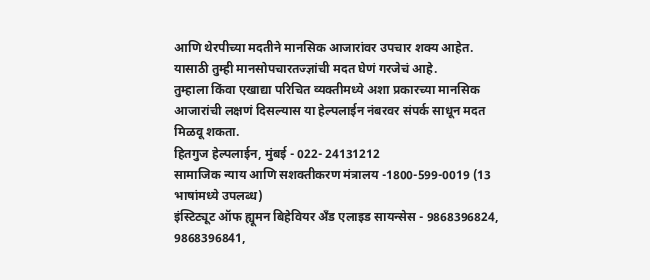आणि थेरपीच्या मदतीने मानसिक आजारांवर उपचार शक्य आहेत. यासाठी तुम्ही मानसोपचारतज्ज्ञांची मदत घेणं गरजेचं आहे.
तुम्हाला किंवा एखाद्या परिचित व्यक्तीमध्ये अशा प्रकारच्या मानसिक आजारांची लक्षणं दिसल्यास या हेल्पलाईन नंबरवर संपर्क साधून मदत मिळवू शकता.
हितगुज हेल्पलाईन, मुंबई - 022- 24131212
सामाजिक न्याय आणि सशक्तीकरण मंत्रालय -1800-599-0019 (13 भाषांमध्ये उपलब्ध)
इंस्टिट्यूट ऑफ ह्यूमन बिहेवियर अँड एलाइड सायन्सेस - 9868396824, 9868396841,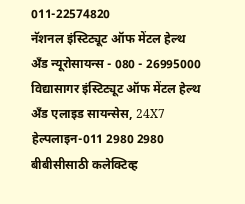011-22574820
नॅशनल इंस्टिट्यूट ऑफ मेंटल हेल्थ अँड न्यूरोसायन्स - 080 - 26995000
विद्यासागर इंस्टिट्यूट ऑफ मेंटल हेल्थ अँड एलाइड सायन्सेस, 24X7 हेल्पलाइन-011 2980 2980
बीबीसीसाठी कलेक्टिव्ह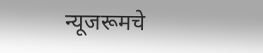न्यूजरूमचे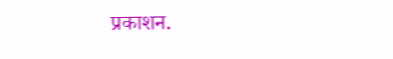प्रकाशन.